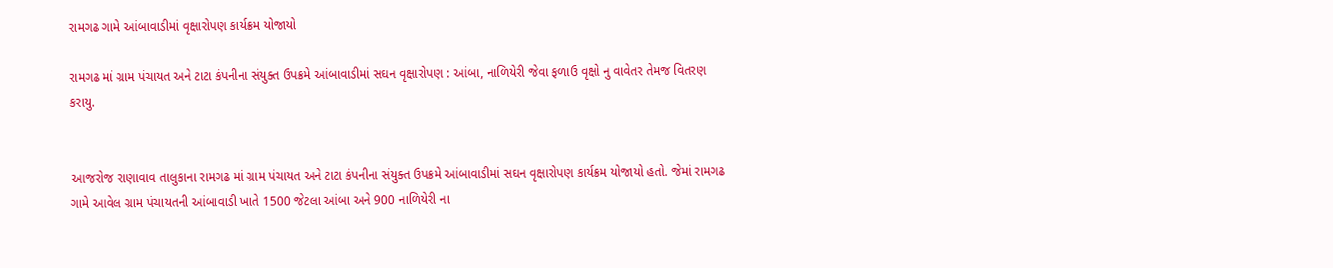રામગઢ ગામે આંબાવાડીમાં વૃક્ષારોપણ કાર્યક્રમ યોજાયો

રામગઢ માં ગ્રામ પંચાયત અને ટાટા કંપનીના સંયુક્ત ઉપક્રમે આંબાવાડીમાં સઘન વૃક્ષારોપણ : આંબા, નાળિયેરી જેવા ફળાઉ વૃક્ષો નુ વાવેતર તેમજ વિતરણ કરાયુ.


આજરોજ રાણાવાવ તાલુકાના રામગઢ માં ગ્રામ પંચાયત અને ટાટા કંપનીના સંયુક્ત ઉપક્રમે આંબાવાડીમાં સઘન વૃક્ષારોપણ કાર્યક્રમ યોજાયો હતો. જેમાં રામગઢ ગામે આવેલ ગ્રામ પંચાયતની આંબાવાડી ખાતે 1500 જેટલા આંબા અને 900 નાળિયેરી ના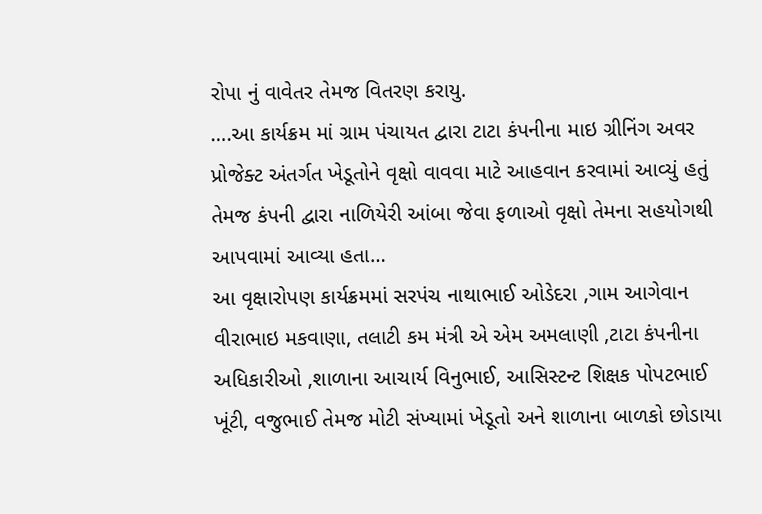રોપા નું વાવેતર તેમજ વિતરણ કરાયુ.
….આ કાર્યક્રમ માં ગ્રામ પંચાયત દ્વારા ટાટા કંપનીના માઇ ગ્રીનિંગ અવર પ્રોજેક્ટ અંતર્ગત ખેડૂતોને વૃક્ષો વાવવા માટે આહવાન કરવામાં આવ્યું હતું તેમજ કંપની દ્વારા નાળિયેરી આંબા જેવા ફળાઓ વૃક્ષો તેમના સહયોગથી આપવામાં આવ્યા હતા…
આ વૃક્ષારોપણ કાર્યક્રમમાં સરપંચ નાથાભાઈ ઓડેદરા ,ગામ આગેવાન વીરાભાઇ મકવાણા, તલાટી કમ મંત્રી એ એમ અમલાણી ,ટાટા કંપનીના અધિકારીઓ ,શાળાના આચાર્ય વિનુભાઈ, આસિસ્ટન્ટ શિક્ષક પોપટભાઈ ખૂંટી, વજુભાઈ તેમજ મોટી સંખ્યામાં ખેડૂતો અને શાળાના બાળકો છોડાયા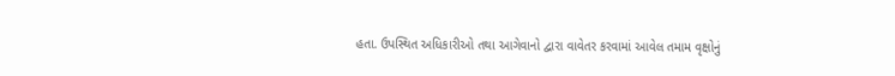હતા. ઉપસ્થિત અધિકારીઓ તથા આગેવાનો દ્વારા વાવેતર કરવામાં આવેલ તમામ વૃક્ષોનું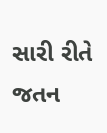સારી રીતે જતન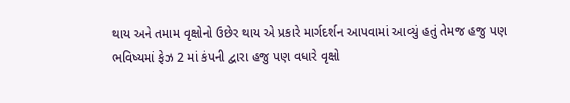થાય અને તમામ વૃક્ષોનો ઉછેર થાય એ પ્રકારે માર્ગદર્શન આપવામાં આવ્યું હતું તેમજ હજુ પણ ભવિષ્યમાં ફેઝ 2 માં કંપની દ્વારા હજુ પણ વધારે વૃક્ષો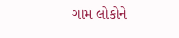ગામ લોકોને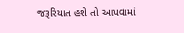જરૂરિયાત હશે તો આપવામાં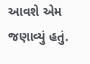આવશે એમ જણાવ્યું હતું.